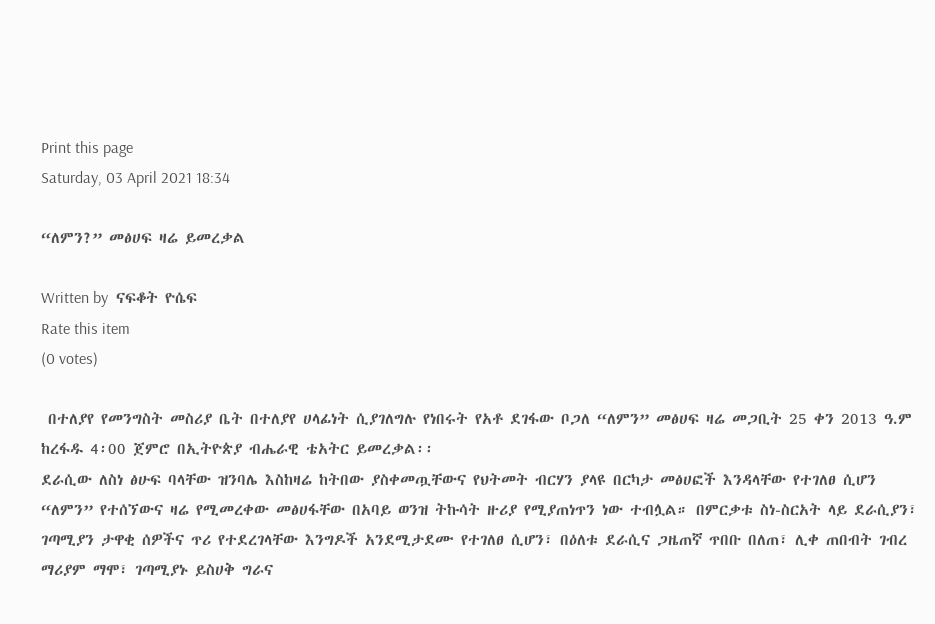Print this page
Saturday, 03 April 2021 18:34

“ለምን?” መፅሀፍ ዛሬ ይመረቃል

Written by  ናፍቆት ዮሴፍ
Rate this item
(0 votes)

 በተለያየ የመንግስት መስሪያ ቤት በተለያየ ሀላፊነት ሲያገለግሉ የነበሩት የአቶ ደገፋው ቦጋለ “ለምን” መፅሀፍ ዛሬ መጋቢት 25 ቀን 2013 ዓ.ም ከረፋዱ 4፡00 ጀምሮ በኢትዮጵያ ብሔራዊ ቴአትር ይመረቃል፡፡
ደራሲው ለስነ ፅሁፍ ባላቸው ዝንባሌ እስከዛሬ ከትበው ያስቀመጧቸውና የህትመት ብርሃን ያላዩ በርካታ መፅሀፎች እንዳላቸው የተገለፀ ሲሆን “ለምን” የተሰኘውና ዛሬ የሚመረቀው መፅሀፋቸው በአባይ ወንዝ ትኩሳት ዙሪያ የሚያጠነጥን ነው ተብሏል። በምርቃቱ ስነ-ስርአት ላይ ደራሲያን፣ ገጣሚያን ታዋቂ ሰዎችና ጥሪ የተደረገላቸው እንግዶች አንደሚታደሙ የተገለፀ ሲሆን፣ በዕለቱ ደራሲና ጋዜጠኛ ጥበቡ በለጠ፣ ሊቀ ጠበብት ገብረ ማሪያም ማሞ፣ ገጣሚያኑ ይስሀቅ ግራና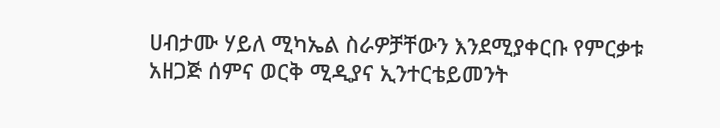ሀብታሙ ሃይለ ሚካኤል ስራዎቻቸውን እንደሚያቀርቡ የምርቃቱ አዘጋጅ ሰምና ወርቅ ሚዲያና ኢንተርቴይመንት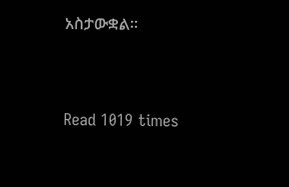አስታውቋል፡፡


Read 1019 times